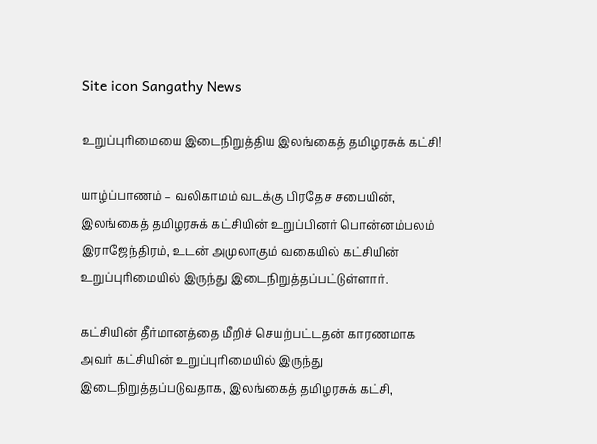Site icon Sangathy News

உறுப்புரிமையை இடைநிறுத்திய இலங்கைத் தமிழரசுக் கட்சி!

யாழ்ப்பாணம் – வலிகாமம் வடக்கு பிரதேச சபையின், இலங்கைத் தமிழரசுக் கட்சியின் உறுப்பினர் பொன்னம்பலம் இராஜேந்திரம், உடன் அமுலாகும் வகையில் கட்சியின் உறுப்புரிமையில் இருந்து இடைநிறுத்தப்பட்டுள்ளார்.

கட்சியின் தீர்மானத்தை மீறிச் செயற்பட்டதன் காரணமாக அவர் கட்சியின் உறுப்புரிமையில் இருந்து இடைநிறுத்தப்படுவதாக, இலங்கைத் தமிழரசுக் கட்சி,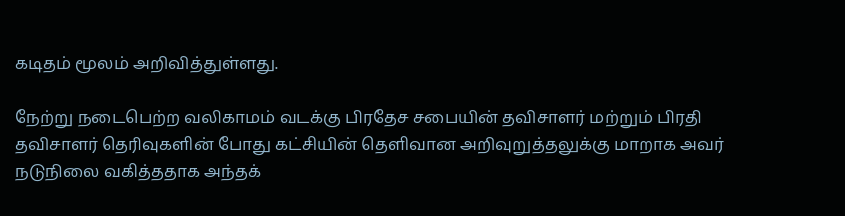கடிதம் மூலம் அறிவித்துள்ளது.

நேற்று நடைபெற்ற வலிகாமம் வடக்கு பிரதேச சபையின் தவிசாளர் மற்றும் பிரதி தவிசாளர் தெரிவுகளின் போது கட்சியின் தெளிவான அறிவுறுத்தலுக்கு மாறாக அவர் நடுநிலை வகித்ததாக அந்தக்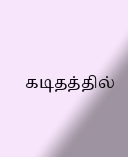கடிதத்தில்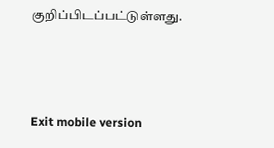குறிப்பிடப்பட்டுள்ளது.



Exit mobile version